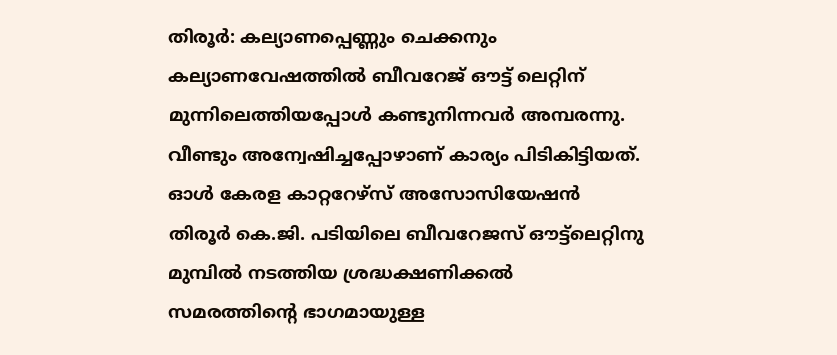തിരൂർ: കല്യാണപ്പെണ്ണും ചെക്കനും കല്യാണവേഷത്തിൽ ബീവറേജ് ഔട്ട് ലെറ്റിന് മുന്നിലെത്തിയപ്പോൾ കണ്ടുനിന്നവർ അമ്പരന്നു. വീണ്ടും അന്വേഷിച്ചപ്പോഴാണ് കാര്യം പിടികിട്ടിയത്. ഓൾ കേരള കാറ്ററേഴ്സ് അസോസിയേഷൻ തിരൂർ കെ.ജി. പടിയിലെ ബീവറേജസ് ഔട്ട്ലെറ്റിനു മുമ്പിൽ നടത്തിയ ശ്രദ്ധക്ഷണിക്കൽ സമരത്തിന്റെ ഭാഗമായുള്ള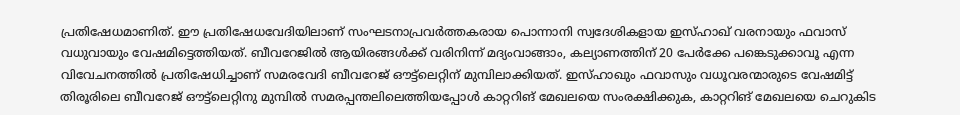പ്രതിഷേധമാണിത്. ഈ പ്രതിഷേധവേദിയിലാണ് സംഘടനാപ്രവർത്തകരായ പൊന്നാനി സ്വദേശികളായ ഇസ്ഹാഖ് വരനായും ഫവാസ് വധുവായും വേഷമിട്ടെത്തിയത്. ബീവറേജിൽ ആയിരങ്ങൾക്ക് വരിനിന്ന് മദ്യംവാങ്ങാം, കല്യാണത്തിന് 20 പേർക്കേ പങ്കെടുക്കാവൂ എന്ന വിവേചനത്തിൽ പ്രതിഷേധിച്ചാണ് സമരവേദി ബീവറേജ് ഔട്ട്ലെറ്റിന് മുമ്പിലാക്കിയത്. ഇസ്ഹാഖും ഫവാസും വധൂവരന്മാരുടെ വേഷമിട്ട് തിരൂരിലെ ബീവറേജ് ഔട്ട്ലെറ്റിനു മുമ്പിൽ സമരപ്പന്തലിലെത്തിയപ്പോൾ കാറ്ററിങ് മേഖലയെ സംരക്ഷിക്കുക, കാറ്ററിങ് മേഖലയെ ചെറുകിട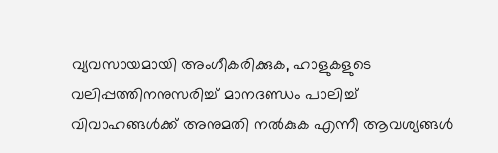വ്യവസായമായി അംഗീകരിക്കുക, ഹാളുകളുടെ വലിപ്പത്തിനനുസരിച്ച് മാനദണ്ഡം പാലിച്ച് വിവാഹങ്ങൾക്ക് അനുമതി നൽകുക എന്നീ ആവശ്യങ്ങൾ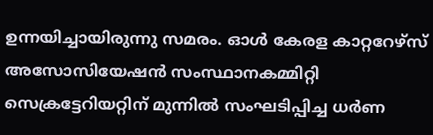ഉന്നയിച്ചായിരുന്നു സമരം. ഓൾ കേരള കാറ്ററേഴ്സ് അസോസിയേഷൻ സംസ്ഥാനകമ്മിറ്റി സെക്രട്ടേറിയറ്റിന് മുന്നിൽ സംഘടിപ്പിച്ച ധർണ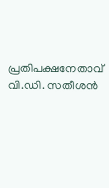പ്രതിപക്ഷനേതാവ് വി.ഡി. സതീശൻ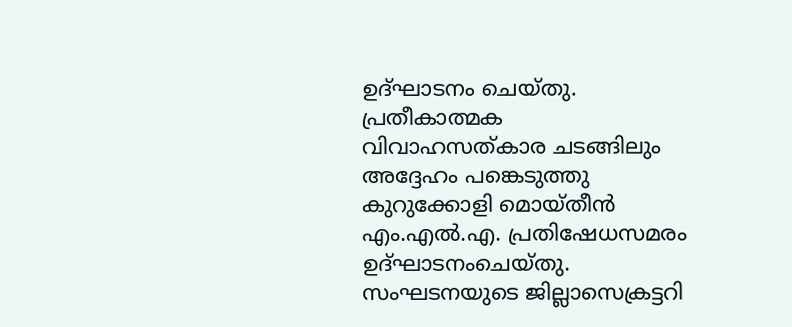ഉദ്ഘാടനം ചെയ്തു. പ്രതീകാത്മക വിവാഹസത്കാര ചടങ്ങിലും അദ്ദേഹം പങ്കെടുത്തു കുറുക്കോളി മൊയ്തീൻ എം.എൽ.എ. പ്രതിഷേധസമരം ഉദ്ഘാടനംചെയ്തു. സംഘടനയുടെ ജില്ലാസെക്രട്ടറി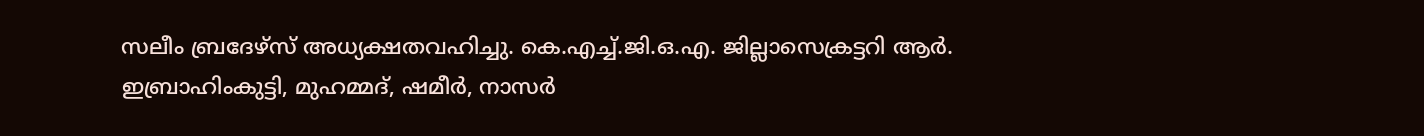സലീം ബ്രദേഴ്സ് അധ്യക്ഷതവഹിച്ചു. കെ.എച്ച്.ജി.ഒ.എ. ജില്ലാസെക്രട്ടറി ആർ. ഇബ്രാഹിംകുട്ടി, മുഹമ്മദ്, ഷമീർ, നാസർ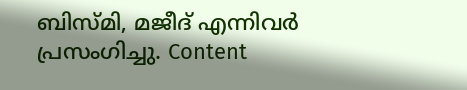ബിസ്മി, മജീദ് എന്നിവർ പ്രസംഗിച്ചു. Content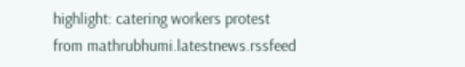highlight: catering workers protest
from mathrubhumi.latestnews.rssfeed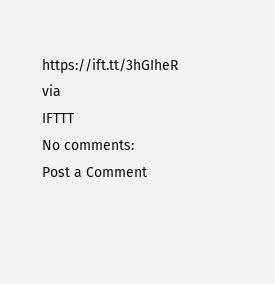https://ift.tt/3hGIheR
via
IFTTT
No comments:
Post a Comment